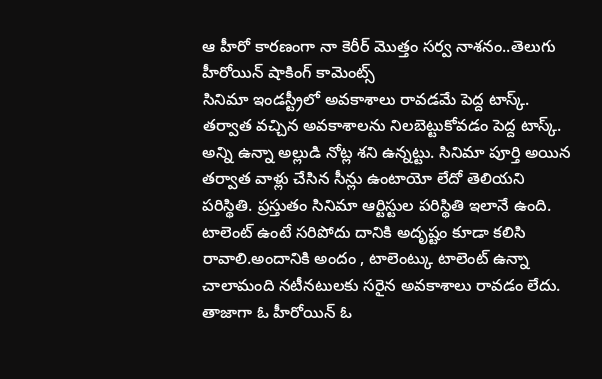ఆ హీరో కారణంగా నా కెరీర్ మొత్తం సర్వ నాశనం..తెలుగు హీరోయిన్ షాకింగ్ కామెంట్స్
సినిమా ఇండస్ట్రీలో అవకాశాలు రావడమే పెద్ద టాస్క్. తర్వాత వచ్చిన అవకాశాలను నిలబెట్టుకోవడం పెద్ద టాస్క్. అన్ని ఉన్నా అల్లుడి నోట్ల శని ఉన్నట్టు. సినిమా పూర్తి అయిన తర్వాత వాళ్లు చేసిన సీన్లు ఉంటాయో లేదో తెలియని పరిస్థితి. ప్రస్తుతం సినిమా ఆర్టిస్టుల పరిస్థితి ఇలానే ఉంది. టాలెంట్ ఉంటే సరిపోదు దానికి అదృష్టం కూడా కలిసి రావాలి.అందానికి అందం , టాలెంట్కు టాలెంట్ ఉన్నా చాలామంది నటీనటులకు సరైన అవకాశాలు రావడం లేదు.
తాజాగా ఓ హీరోయిన్ ఓ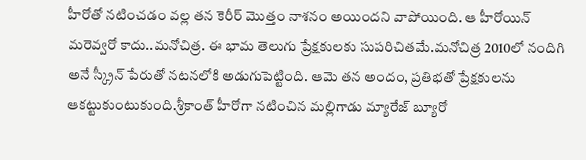హీరోతో నటించడం వల్ల తన కెరీర్ మొత్తం నాశనం అయిందని వాపోయింది. ఆ హీరోయిన్ మరెవ్వరో కాదు..మనోచిత్ర. ఈ భామ తెలుగు ప్రేక్షకులకు సుపరిచితమే.మనోచిత్ర 2010లో నందిగి అనే స్క్రీన్ పేరుతో నటనలోకి అడుగుపెట్టింది. ఆమె తన అందం, ప్రతిభతో ప్రేక్షకులను ఆకట్టుకుంటుకుంది.శ్రీకాంత్ హీరోగా నటించిన మల్లిగాడు మ్యారేజ్ బ్యూరో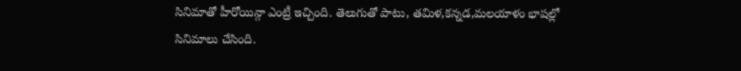సినిమాతో హీరోయిన్గా ఎంట్రీ ఇచ్చింది. తెలుగుతో పాటు, తమిళ,కన్నడ,మలయాళం భాషల్లో సినిమాలు చేసింది.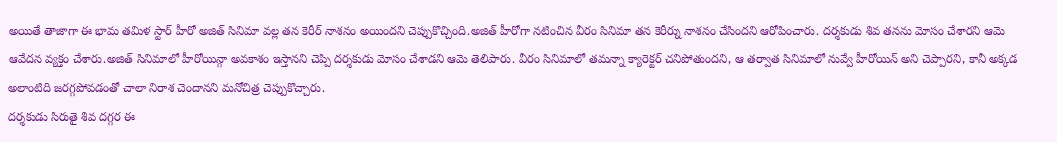అయితే తాజాగా ఈ భామ తమిళ స్టార్ హీరో అజిత్ సినిమా వల్ల తన కెరీర్ నాశనం అయిందని చెప్పుకొచ్చింది.అజిత్ హీరోగా నటించిన వీరం సినిమా తన కెరీర్ను నాశనం చేసిందని ఆరోపించారు. దర్శకుడు శివ తనను మోసం చేశారని ఆమె ఆవేదన వ్యక్తం చేశారు.అజిత్ సినిమాలో హీరోయిన్గా అవకాశం ఇస్తానని చెప్పి దర్శకుడు మోసం చేశాడని ఆమె తెలిపారు. వీరం సినిమాలో తమన్నా క్యారెక్టర్ చనిపోతుందని, ఆ తర్వాత సినిమాలో నువ్వే హీరోయిన్ అని చెప్పారని, కానీ అక్కడ అలాంటిది జరగ్గపోవడంతో చాలా నిరాశ చెందానని మనోచిత్ర చెప్పుకొచ్చారు.
దర్శకుడు సిరుతై శివ దగ్గర ఈ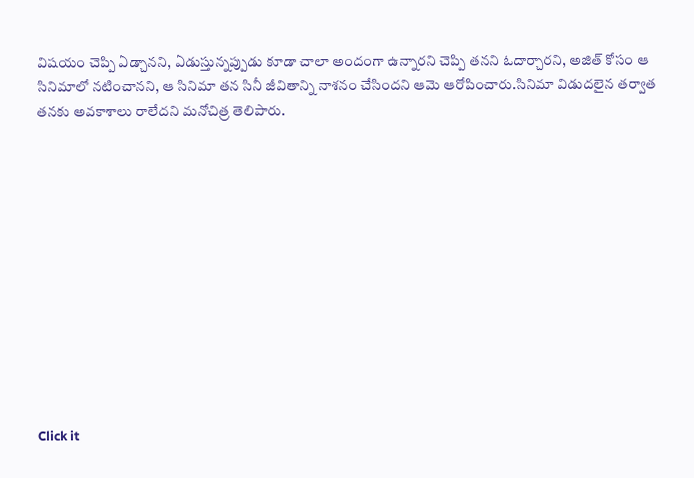విషయం చెప్పి ఏడ్చానని, ఏడుస్తున్నప్పుడు కూడా చాలా అందంగా ఉన్నారని చెప్పి తనని ఓదార్చారని, అజిత్ కోసం ఆ సినిమాలో నటించానని, ఆ సినిమా తన సినీ జీవితాన్ని నాశనం చేసిందని ఆమె ఆరోపించారు.సినిమా విడుదలైన తర్వాత తనకు అవకాశాలు రాలేదని మనోచిత్ర తెలిపారు.












Click it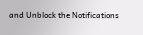and Unblock the Notifications